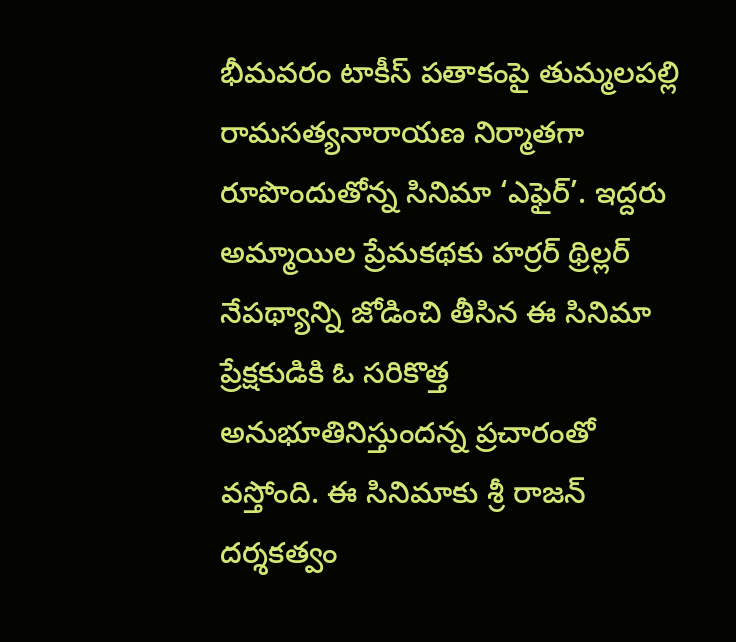భీమవరం టాకీస్ పతాకంపై తుమ్మలపల్లి రామసత్యనారాయణ నిర్మాతగా రూపొందుతోన్న సినిమా ‘ఎఫైర్’. ఇద్దరు అమ్మాయిల ప్రేమకథకు హర్రర్ థ్రిల్లర్ నేపథ్యాన్ని జోడించి తీసిన ఈ సినిమా ప్రేక్షకుడికి ఓ సరికొత్త అనుభూతినిస్తుందన్న ప్రచారంతో వస్తోంది. ఈ సినిమాకు శ్రీ రాజన్ దర్శకత్వం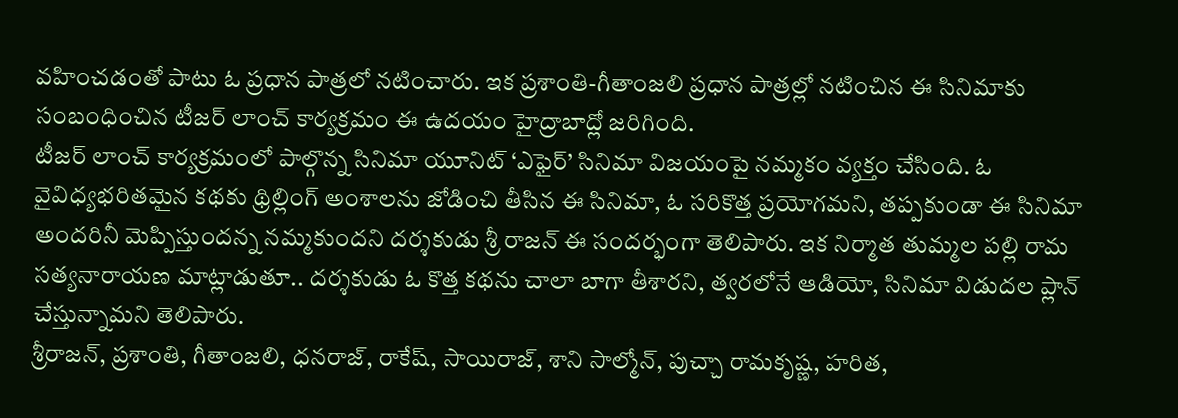వహించడంతో పాటు ఓ ప్రధాన పాత్రలో నటించారు. ఇక ప్రశాంతి-గీతాంజలి ప్రధాన పాత్రల్లో నటించిన ఈ సినిమాకు సంబంధించిన టీజర్ లాంచ్ కార్యక్రమం ఈ ఉదయం హైద్రాబాద్లో జరిగింది.
టీజర్ లాంచ్ కార్యక్రమంలో పాల్గొన్న సినిమా యూనిట్ ‘ఎఫైర్’ సినిమా విజయంపై నమ్మకం వ్యక్తం చేసింది. ఓ వైవిధ్యభరితమైన కథకు థ్రిల్లింగ్ అంశాలను జోడించి తీసిన ఈ సినిమా, ఓ సరికొత్త ప్రయోగమని, తప్పకుండా ఈ సినిమా అందరినీ మెప్పిస్తుందన్న నమ్మకుందని దర్శకుడు శ్రీ రాజన్ ఈ సందర్భంగా తెలిపారు. ఇక నిర్మాత తుమ్మల పల్లి రామ సత్యనారాయణ మాట్లాడుతూ.. దర్శకుడు ఓ కొత్త కథను చాలా బాగా తీశారని, త్వరలోనే ఆడియో, సినిమా విడుదల ప్లాన్ చేస్తున్నామని తెలిపారు.
శ్రీరాజన్, ప్రశాంతి, గీతాంజలి, ధనరాజ్, రాకేష్, సాయిరాజ్, శాని సాల్మోన్, పుచ్చా రామకృష్ణ, హరిత,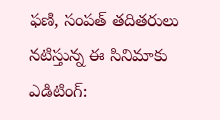ఫణి, సంపత్ తదితరులు నటిస్తున్న ఈ సినిమాకు ఎడిటింగ్: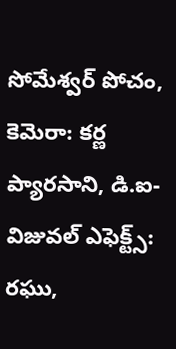సోమేశ్వర్ పోచం, కెమెరా: కర్ణ ప్యారసాని, డి.ఐ-విజువల్ ఎఫెక్ట్స్: రఘు,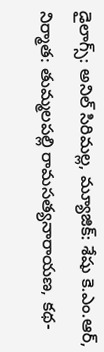డైలాగ్స్: అనిల్ సిరిమల్ల, మ్యూజిక్: శేషు కె.ఎం.ఆర్, నిర్మాత: తుమ్మలపల్లి రామసత్యనారాయణ, కథ-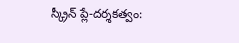స్క్రీన్ ప్లే-దర్శకత్వం: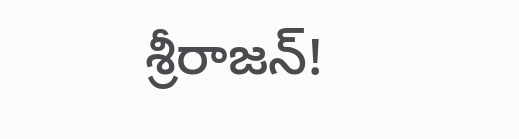శ్రీరాజన్!